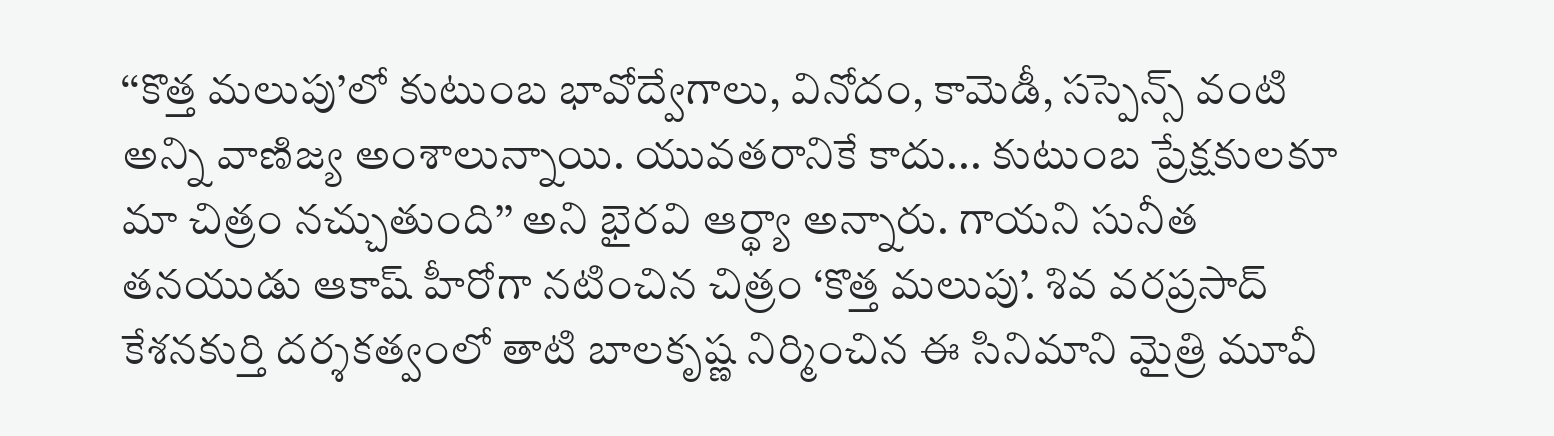‘‘కొత్త మలుపు’లో కుటుంబ భావోద్వేగాలు, వినోదం, కామెడీ, సస్పెన్స్ వంటి అన్ని వాణిజ్య అంశాలున్నాయి. యువతరానికే కాదు... కుటుంబ ప్రేక్షకులకూ మా చిత్రం నచ్చుతుంది’’ అని భైరవి ఆర్థ్యా అన్నారు. గాయని సునీత తనయుడు ఆకాష్ హీరోగా నటించిన చిత్రం ‘కొత్త మలుపు’. శివ వరప్రసాద్ కేశనకుర్తి దర్శకత్వంలో తాటి బాలకృష్ణ నిర్మించిన ఈ సినిమాని మైత్రి మూవీ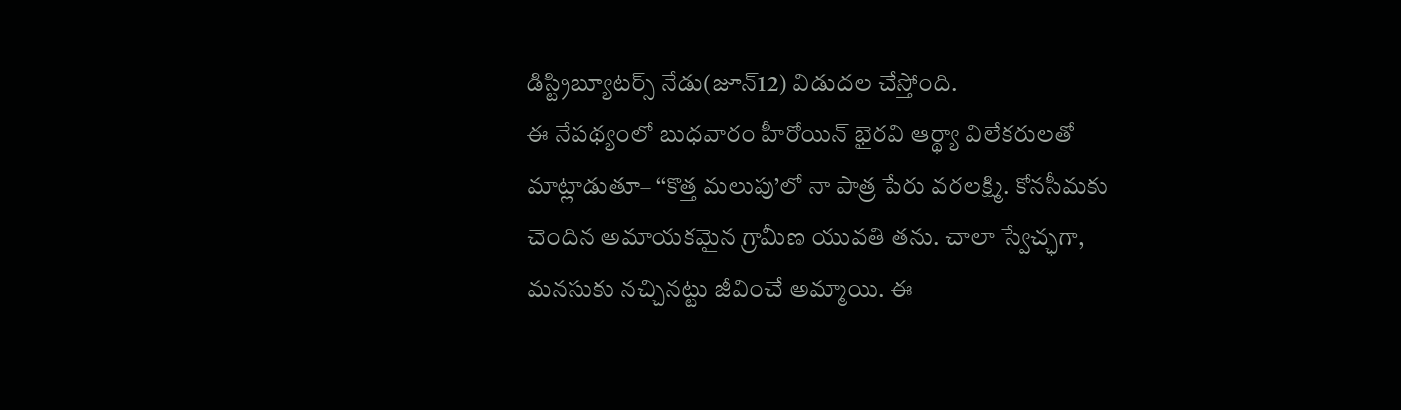డిస్ట్రిబ్యూటర్స్ నేడు(జూన్12) విడుదల చేస్తోంది.
ఈ నేపథ్యంలో బుధవారం హీరోయిన్ భైరవి ఆర్థ్యా విలేకరులతో మాట్లాడుతూ– ‘‘కొత్త మలుపు’లో నా పాత్ర పేరు వరలక్ష్మి. కోనసీమకు చెందిన అమాయకమైన గ్రామీణ యువతి తను. చాలా స్వేచ్ఛగా, మనసుకు నచ్చినట్టు జీవించే అమ్మాయి. ఈ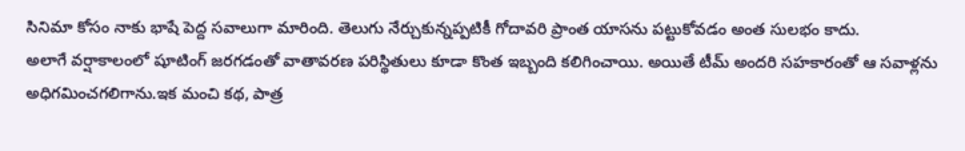సినిమా కోసం నాకు భాషే పెద్ద సవాలుగా మారింది. తెలుగు నేర్చుకున్నప్పటికీ గోదావరి ప్రాంత యాసను పట్టుకోవడం అంత సులభం కాదు.
అలాగే వర్షాకాలంలో షూటింగ్ జరగడంతో వాతావరణ పరిస్థితులు కూడా కొంత ఇబ్బంది కలిగించాయి. అయితే టీమ్ అందరి సహకారంతో ఆ సవాళ్లను అధిగమించగలిగాను.ఇక మంచి కథ, పాత్ర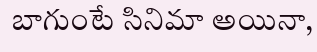బాగుంటే సినిమా అయినా,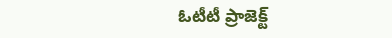ఓటీటీ ప్రాజెక్ట్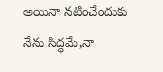అయినా నటించేందుకు నేను సిద్ధమే,నా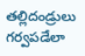తల్లిదండ్రులు గర్వపడేలా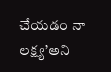చేయడం నా లక్ష్య’అని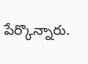పేర్కొన్నారు.